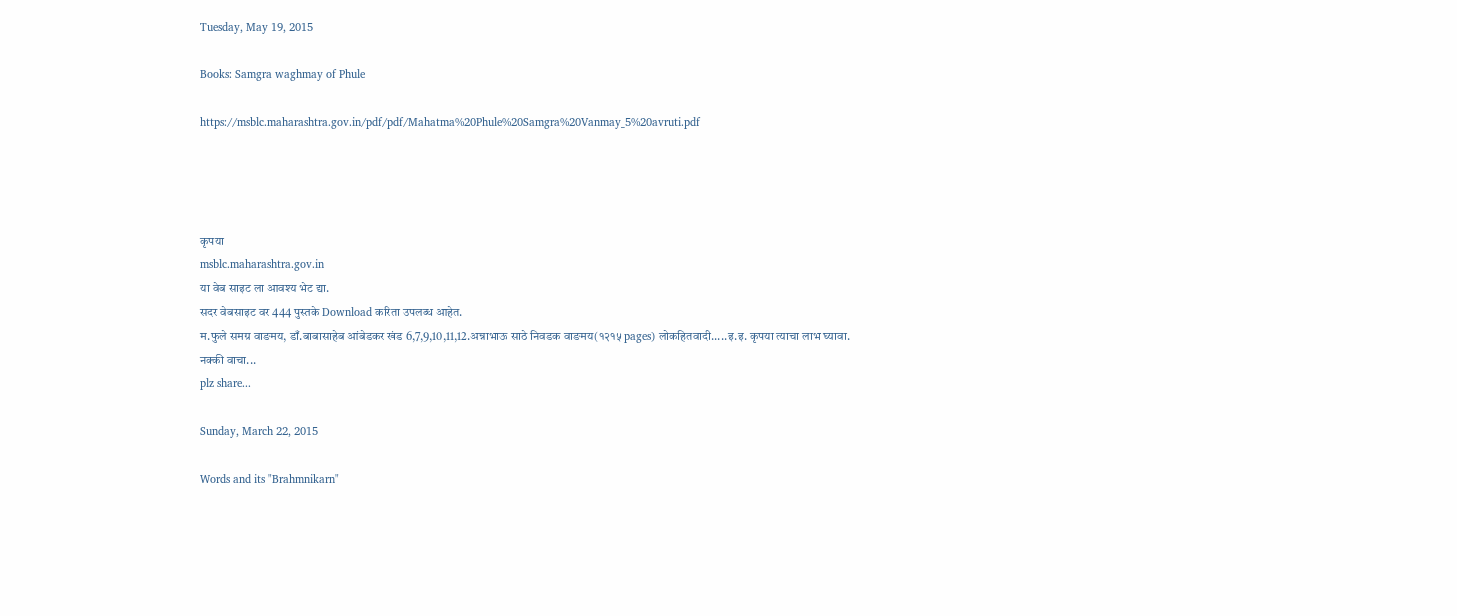Tuesday, May 19, 2015

Books: Samgra waghmay of Phule

https://msblc.maharashtra.gov.in/pdf/pdf/Mahatma%20Phule%20Samgra%20Vanmay_5%20avruti.pdf




कृपया
msblc.maharashtra.gov.in
या वेब साइट ला आवश्य भेट द्या.
सदर वेबसाइट वर 444 पुस्तके Download करिता उपलब्ध आहेत.
म.फुले समग्र वाङमय, डाँ.बाबासाहेब आंबेडकर खंड 6,7,9,10,11,12.अन्नाभाऊ साठे निवडक वाङमय(१२१५ pages) लोकहितवादी.....इ.इ. कृपया त्याचा लाभ घ्यावा.
नक्की वाचा...
plz share...

Sunday, March 22, 2015

Words and its "Brahmnikarn"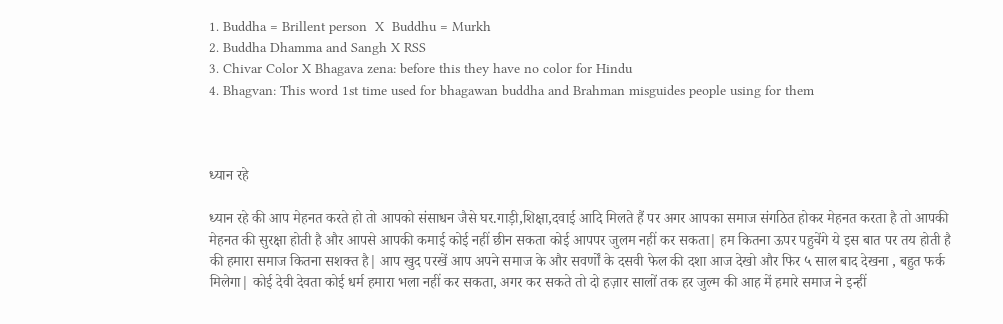1. Buddha = Brillent person  X  Buddhu = Murkh
2. Buddha Dhamma and Sangh X RSS
3. Chivar Color X Bhagava zena: before this they have no color for Hindu
4. Bhagvan: This word 1st time used for bhagawan buddha and Brahman misguides people using for them



ध्यान रहे

ध्यान रहे की आप मेहनत करते हो तो आपको संसाधन जैसे घर.गाड़ी,शिक्षा,दवाई आदि मिलते हैं पर अगर आपका समाज संगठित होकर मेहनत करता है तो आपकी मेहनत की सुरक्षा होती है और आपसे आपकी कमाई कोई नहीं छीन सकता कोई आपपर जुलम नहीं कर सकता| हम कितना ऊपर पहुचेंगे ये इस बात पर तय होती है की हमारा समाज कितना सशक्त है| आप खुद परखें आप अपने समाज के और सवर्णों के दसवी फेल की दशा आज देखो और फिर ५ साल बाद देखना , बहुत फर्क मिलेगा| कोई देवी देवता कोई धर्म हमारा भला नहीं कर सकता, अगर कर सकते तो दो हज़ार सालों तक हर जुल्म की आह में हमारे समाज ने इन्हीं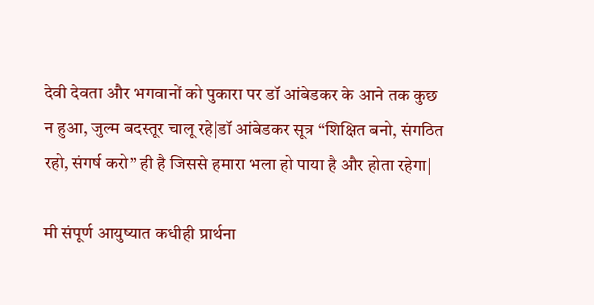देवी देवता और भगवानों को पुकारा पर डॉ आंबेडकर के आने तक कुछ न हुआ, जुल्म बदस्तूर चालू रहे|डॉ आंबेडकर सूत्र “शिक्षित बनो, संगठित रहो, संगर्ष करो” ही है जिससे हमारा भला हो पाया है और होता रहेगा|

मी संपूर्ण आयुष्यात कधीही प्रार्थना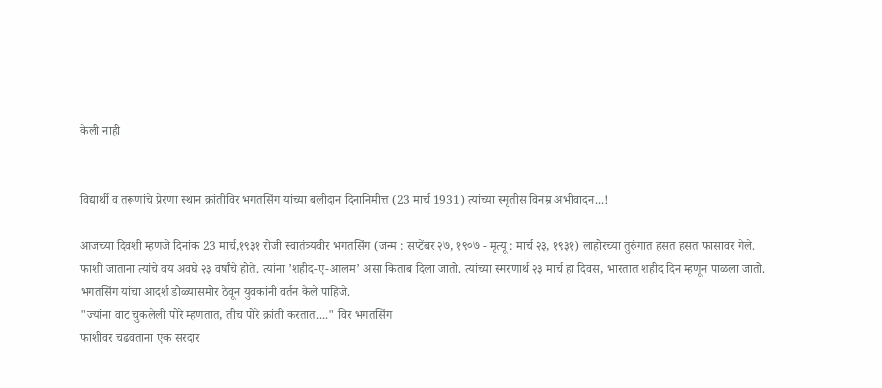केली नाही


विद्यार्थी व तरूणांचे प्रेरणा स्थान क्रांतीविर भगतसिंग यांच्या बलीदान दिनानिमीत्त (23 मार्च 1931) त्यांच्या स्मृतीस विनम्र अभीवादन...!

आजच्या दिवशी म्हणजे दिनांक 23 मार्च,१९३१ रोजी स्वातंत्र्यवीर भगतसिंग (जन्म : सप्टेंबर २७, १९०७ - मृत्यू : मार्च २३, १९३१) लाहोरच्या तुरुंगात हसत हसत फासावर गेले. फाशी जाताना त्यांचे वय अवघे २३ वर्षांचे होते. त्यांना ’शहीद-ए-आलम’ असा किताब दिला जातो. त्यांच्या स्मरणार्थ २३ मार्च हा दिवस, भारतात शहीद दिन म्हणून पाळला जातो. भगतसिंग यांचा आदर्श डोळ्यासमोर ठेवून युवकांनी वर्तन केले पाहिजे.
"ज्यांना वाट चुकलेली पोरे म्हणतात, तीच पोरे क्रांती करतात...." विर भगतसिंग
फाशीवर चढवताना एक सरदार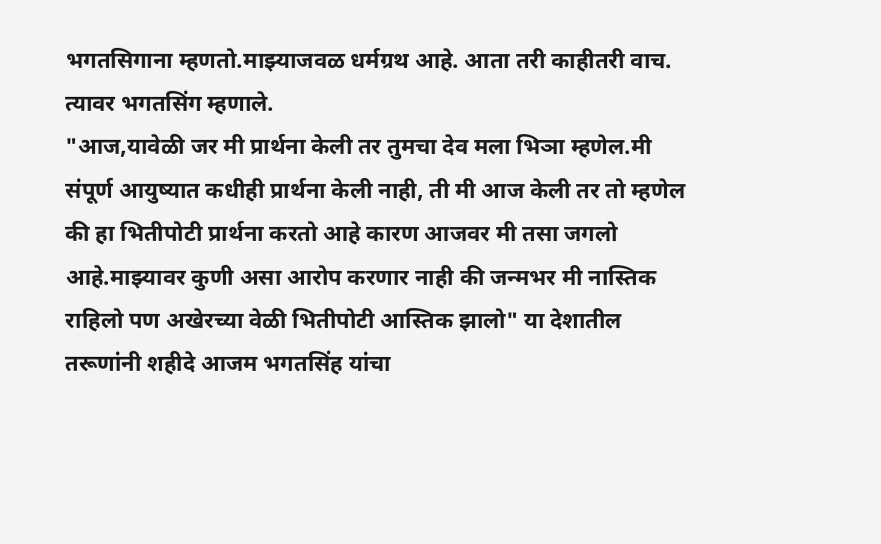भगतसिगाना म्हणतो.माझ्याजवळ धर्मग्रथ आहे. आता तरी काहीतरी वाच. त्यावर भगतसिंग म्हणाले.
"आज,यावेळी जर मी प्रार्थना केली तर तुमचा देव मला भिञा म्हणेल.मी संपूर्ण आयुष्यात कधीही प्रार्थना केली नाही, ती मी आज केली तर तो म्हणेल की हा भितीपोटी प्रार्थना करतो आहे कारण आजवर मी तसा जगलो आहे.माझ्यावर कुणी असा आरोप करणार नाही की जन्मभर मी नास्तिक राहिलो पण अखेरच्या वेळी भितीपोटी आस्तिक झालो" या देशातील तरूणांनी शहीदे आजम भगतसिंह यांचा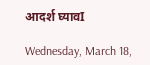आदर्श घ्यावI

Wednesday, March 18,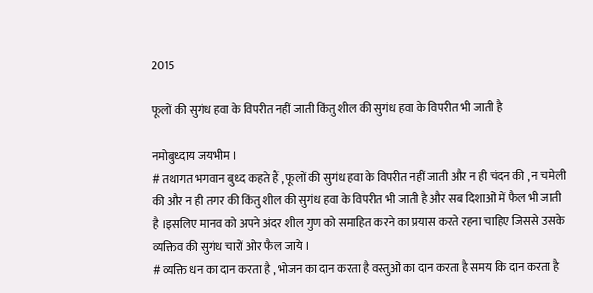2015

फूलों की सुगंध हवा के विपरीत नहीं जाती किंतु शील की सुगंध हवा के विपरीत भी जाती है

नमोबुध्दाय जयभीम ।
# तथागत भगवान बुध्द कहते हैं , फूलों की सुगंध हवा के विपरीत नहीं जाती और न ही चंदन की , न चमेली की और न ही तगर की किंतु शील की सुगंध हवा के विपरीत भी जाती है और सब दिशाओं में फैल भी जाती है ।इसलिए मानव को अपने अंदर शील गुण को समाहित करने का प्रयास करते रहना चाहिए जिससे उसके व्यक्तिव की सुगंध चारों ओर फैल जाये ।
# व्यक्ति धन का दान करता है , भोजन का दान करता है वस्तुओं का दान करता है समय कि दान करता है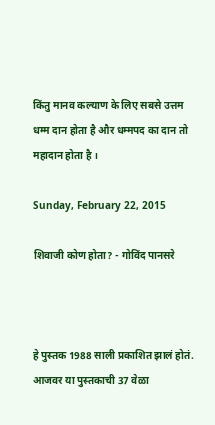किंतु मानव कल्याण के लिए सबसे उत्तम धम्म दान होता है और धम्मपद का दान तो महादान होता है ।

Sunday, February 22, 2015

शिवाजी कोण होता? - गोविंद पानसरे



हे पुस्तक 1988 साली प्रकाशित झालं होतं. आजवर या पुस्तकाची 37 वेळा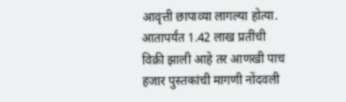आवृत्ती छापाव्या लागल्या होत्या. आतापर्यंत 1.42 लाख प्रतींची विक्री झाली आहे तर आणखी पाच हजार पुस्तकांची मागणी नोंदवली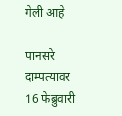गेली आहे

पानसरे दाम्पत्यावर 16 फेब्रुवारी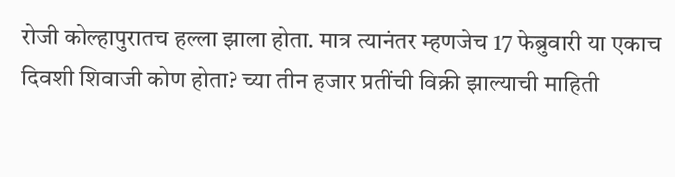रोजी कोल्हापुरातच हल्ला झाला होता. मात्र त्यानंतर म्हणजेच 17 फेब्रुवारी या एकाच दिवशी शिवाजी कोण होता? च्या तीन हजार प्रतींची विक्री झाल्याची माहिती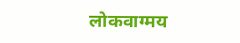लोकवाग्मय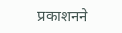प्रकाशनने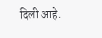दिली आहे.